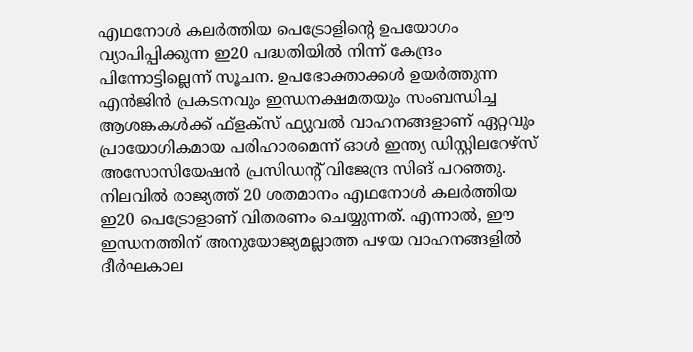എഥനോൾ കലർത്തിയ പെട്രോളിന്റെ ഉപയോഗം വ്യാപിപ്പിക്കുന്ന ഇ20 പദ്ധതിയിൽ നിന്ന് കേന്ദ്രം പിന്നോട്ടില്ലെന്ന് സൂചന. ഉപഭോക്താക്കൾ ഉയർത്തുന്ന എൻജിൻ പ്രകടനവും ഇന്ധനക്ഷമതയും സംബന്ധിച്ച ആശങ്കകൾക്ക് ഫ്ളക്സ് ഫ്യുവൽ വാഹനങ്ങളാണ് ഏറ്റവും പ്രായോഗികമായ പരിഹാരമെന്ന് ഓൾ ഇന്ത്യ ഡിസ്റ്റിലറേഴ്സ് അസോസിയേഷൻ പ്രസിഡന്റ് വിജേന്ദ്ര സിങ് പറഞ്ഞു.
നിലവിൽ രാജ്യത്ത് 20 ശതമാനം എഥനോൾ കലർത്തിയ ഇ20 പെട്രോളാണ് വിതരണം ചെയ്യുന്നത്. എന്നാൽ, ഈ ഇന്ധനത്തിന് അനുയോജ്യമല്ലാത്ത പഴയ വാഹനങ്ങളിൽ ദീർഘകാല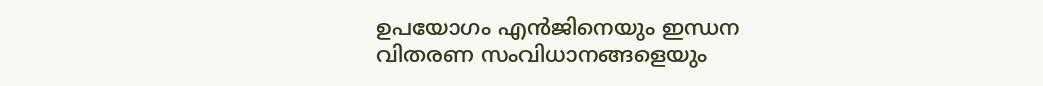ഉപയോഗം എൻജിനെയും ഇന്ധന വിതരണ സംവിധാനങ്ങളെയും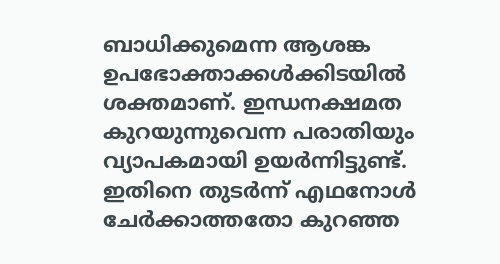ബാധിക്കുമെന്ന ആശങ്ക ഉപഭോക്താക്കൾക്കിടയിൽ ശക്തമാണ്. ഇന്ധനക്ഷമത കുറയുന്നുവെന്ന പരാതിയും വ്യാപകമായി ഉയർന്നിട്ടുണ്ട്. ഇതിനെ തുടർന്ന് എഥനോൾ ചേർക്കാത്തതോ കുറഞ്ഞ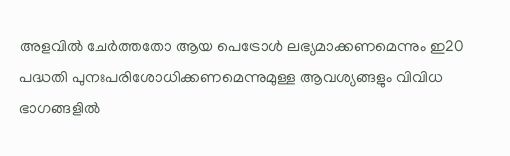അളവിൽ ചേർത്തതോ ആയ പെട്രോൾ ലഭ്യമാക്കണമെന്നും ഇ20 പദ്ധതി പുനഃപരിശോധിക്കണമെന്നുമുള്ള ആവശ്യങ്ങളും വിവിധ ഭാഗങ്ങളിൽ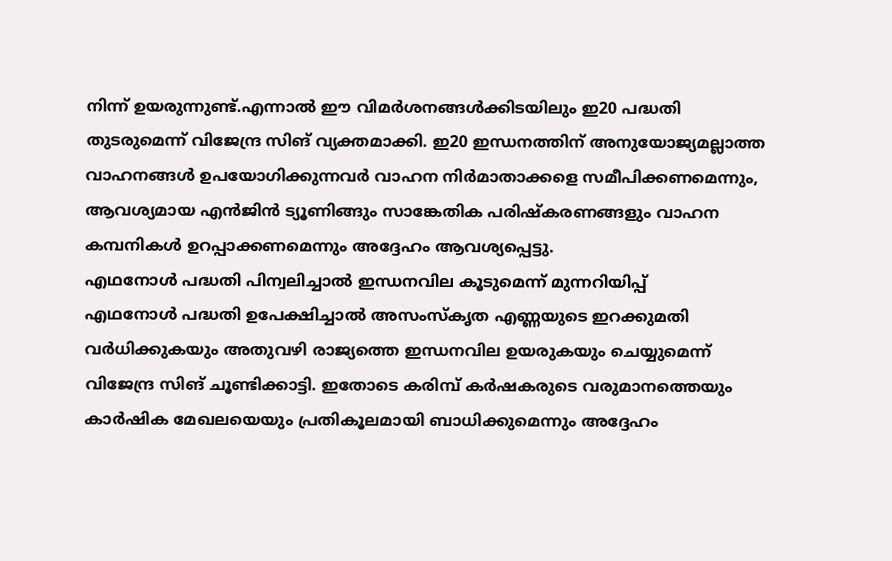നിന്ന് ഉയരുന്നുണ്ട്.എന്നാൽ ഈ വിമർശനങ്ങൾക്കിടയിലും ഇ20 പദ്ധതി തുടരുമെന്ന് വിജേന്ദ്ര സിങ് വ്യക്തമാക്കി. ഇ20 ഇന്ധനത്തിന് അനുയോജ്യമല്ലാത്ത വാഹനങ്ങൾ ഉപയോഗിക്കുന്നവർ വാഹന നിർമാതാക്കളെ സമീപിക്കണമെന്നും, ആവശ്യമായ എൻജിൻ ട്യൂണിങ്ങും സാങ്കേതിക പരിഷ്കരണങ്ങളും വാഹന കമ്പനികൾ ഉറപ്പാക്കണമെന്നും അദ്ദേഹം ആവശ്യപ്പെട്ടു.
എഥനോൾ പദ്ധതി പിന്വലിച്ചാൽ ഇന്ധനവില കൂടുമെന്ന് മുന്നറിയിപ്പ്
എഥനോൾ പദ്ധതി ഉപേക്ഷിച്ചാൽ അസംസ്കൃത എണ്ണയുടെ ഇറക്കുമതി വർധിക്കുകയും അതുവഴി രാജ്യത്തെ ഇന്ധനവില ഉയരുകയും ചെയ്യുമെന്ന് വിജേന്ദ്ര സിങ് ചൂണ്ടിക്കാട്ടി. ഇതോടെ കരിമ്പ് കർഷകരുടെ വരുമാനത്തെയും കാർഷിക മേഖലയെയും പ്രതികൂലമായി ബാധിക്കുമെന്നും അദ്ദേഹം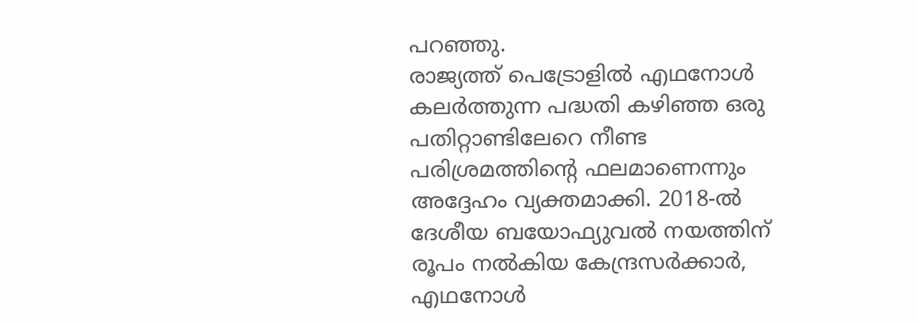പറഞ്ഞു.
രാജ്യത്ത് പെട്രോളിൽ എഥനോൾ കലർത്തുന്ന പദ്ധതി കഴിഞ്ഞ ഒരു പതിറ്റാണ്ടിലേറെ നീണ്ട പരിശ്രമത്തിന്റെ ഫലമാണെന്നും അദ്ദേഹം വ്യക്തമാക്കി. 2018-ൽ ദേശീയ ബയോഫ്യുവൽ നയത്തിന് രൂപം നൽകിയ കേന്ദ്രസർക്കാർ, എഥനോൾ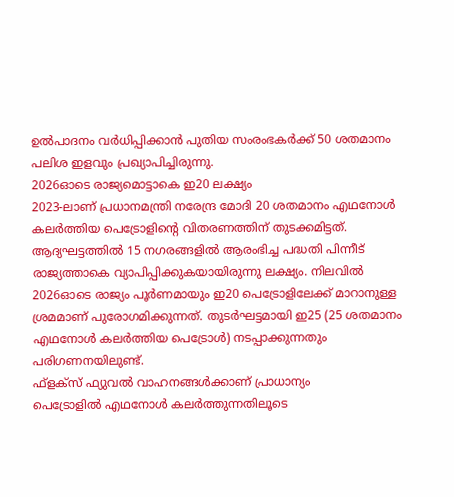ഉൽപാദനം വർധിപ്പിക്കാൻ പുതിയ സംരംഭകർക്ക് 50 ശതമാനം പലിശ ഇളവും പ്രഖ്യാപിച്ചിരുന്നു.
2026ഓടെ രാജ്യമൊട്ടാകെ ഇ20 ലക്ഷ്യം
2023-ലാണ് പ്രധാനമന്ത്രി നരേന്ദ്ര മോദി 20 ശതമാനം എഥനോൾ കലർത്തിയ പെട്രോളിന്റെ വിതരണത്തിന് തുടക്കമിട്ടത്. ആദ്യഘട്ടത്തിൽ 15 നഗരങ്ങളിൽ ആരംഭിച്ച പദ്ധതി പിന്നീട് രാജ്യത്താകെ വ്യാപിപ്പിക്കുകയായിരുന്നു ലക്ഷ്യം. നിലവിൽ 2026ഓടെ രാജ്യം പൂർണമായും ഇ20 പെട്രോളിലേക്ക് മാറാനുള്ള ശ്രമമാണ് പുരോഗമിക്കുന്നത്. തുടർഘട്ടമായി ഇ25 (25 ശതമാനം എഥനോൾ കലർത്തിയ പെട്രോൾ) നടപ്പാക്കുന്നതും പരിഗണനയിലുണ്ട്.
ഫ്ളക്സ് ഫ്യുവൽ വാഹനങ്ങൾക്കാണ് പ്രാധാന്യം
പെട്രോളിൽ എഥനോൾ കലർത്തുന്നതിലൂടെ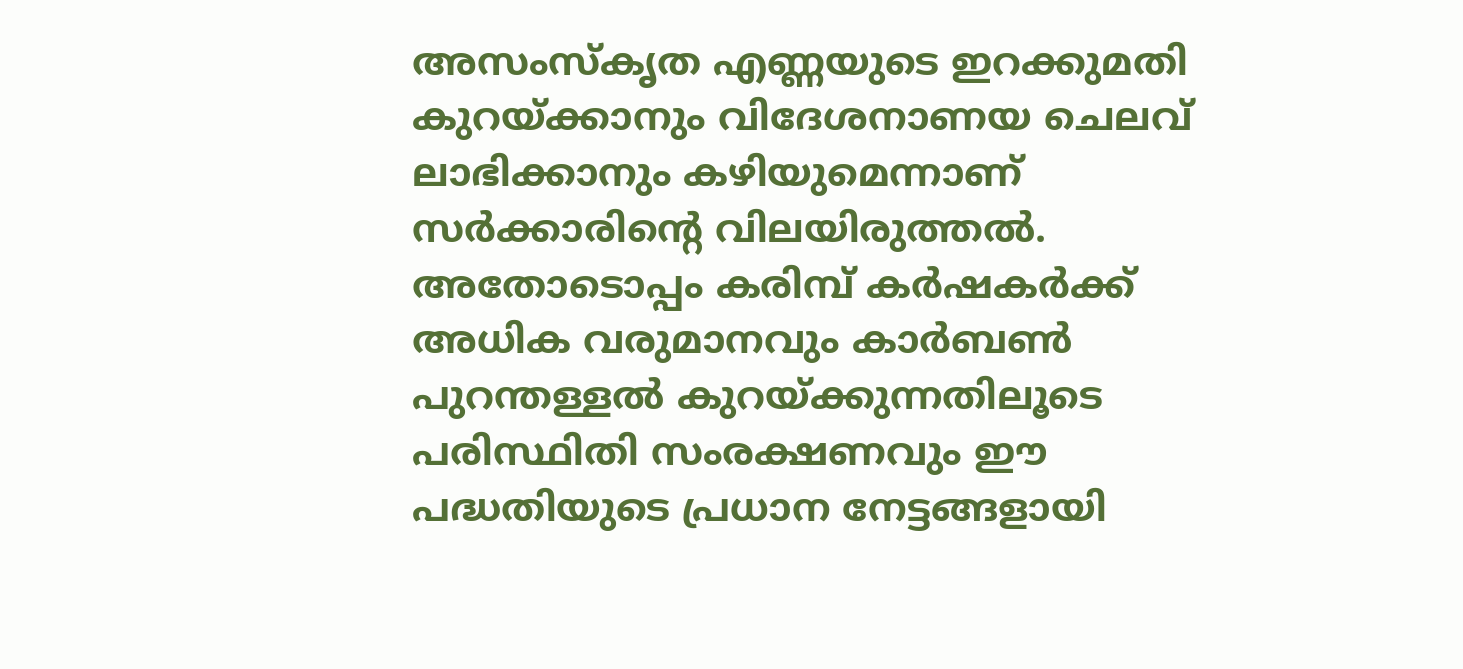അസംസ്കൃത എണ്ണയുടെ ഇറക്കുമതി കുറയ്ക്കാനും വിദേശനാണയ ചെലവ് ലാഭിക്കാനും കഴിയുമെന്നാണ് സർക്കാരിന്റെ വിലയിരുത്തൽ. അതോടൊപ്പം കരിമ്പ് കർഷകർക്ക് അധിക വരുമാനവും കാർബൺ പുറന്തള്ളൽ കുറയ്ക്കുന്നതിലൂടെ പരിസ്ഥിതി സംരക്ഷണവും ഈ പദ്ധതിയുടെ പ്രധാന നേട്ടങ്ങളായി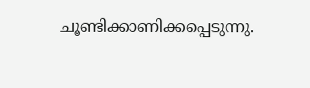ചൂണ്ടിക്കാണിക്കപ്പെടുന്നു.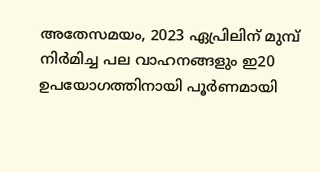അതേസമയം, 2023 ഏപ്രിലിന് മുമ്പ് നിർമിച്ച പല വാഹനങ്ങളും ഇ20 ഉപയോഗത്തിനായി പൂർണമായി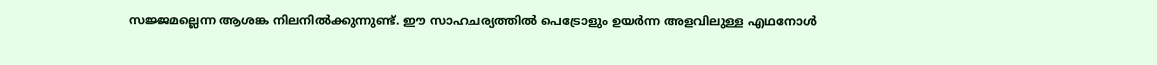സജ്ജമല്ലെന്ന ആശങ്ക നിലനിൽക്കുന്നുണ്ട്. ഈ സാഹചര്യത്തിൽ പെട്രോളും ഉയർന്ന അളവിലുള്ള എഥനോൾ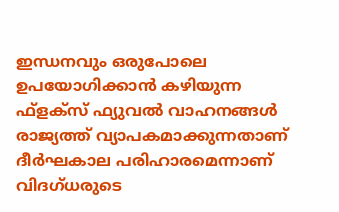ഇന്ധനവും ഒരുപോലെ ഉപയോഗിക്കാൻ കഴിയുന്ന ഫ്ളക്സ് ഫ്യുവൽ വാഹനങ്ങൾ രാജ്യത്ത് വ്യാപകമാക്കുന്നതാണ് ദീർഘകാല പരിഹാരമെന്നാണ് വിദഗ്ധരുടെ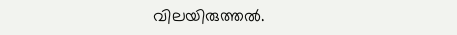വിലയിരുത്തൽ.